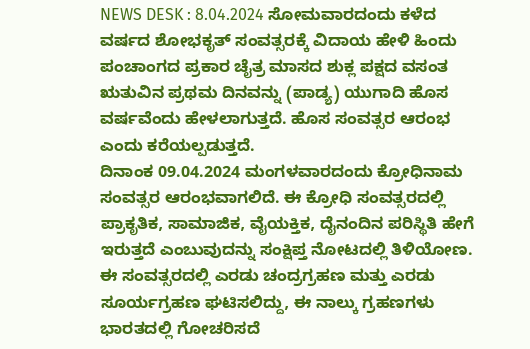NEWS DESK : 8.04.2024 ಸೋಮವಾರದಂದು ಕಳೆದ ವರ್ಷದ ಶೋಭಕೃತ್ ಸಂವತ್ಸರಕ್ಕೆ ವಿದಾಯ ಹೇಳಿ ಹಿಂದು ಪಂಚಾಂಗದ ಪ್ರಕಾರ ಚೈತ್ರ ಮಾಸದ ಶುಕ್ಲ ಪಕ್ಷದ ವಸಂತ ಋತುವಿನ ಪ್ರಥಮ ದಿನವನ್ನು (ಪಾಡ್ಯ) ಯುಗಾದಿ ಹೊಸ ವರ್ಷವೆಂದು ಹೇಳಲಾಗುತ್ತದೆ. ಹೊಸ ಸಂವತ್ಸರ ಆರಂಭ ಎಂದು ಕರೆಯಲ್ಪಡುತ್ತದೆ.
ದಿನಾಂಕ 09.04.2024 ಮಂಗಳವಾರದಂದು ಕ್ರೋಧಿನಾಮ ಸಂವತ್ಸರ ಆರಂಭವಾಗಲಿದೆ. ಈ ಕ್ರೋಧಿ ಸಂವತ್ಸರದಲ್ಲಿ ಪ್ರಾಕೃತಿಕ, ಸಾಮಾಜಿಕ, ವೈಯಕ್ತಿಕ, ದೈನಂದಿನ ಪರಿಸ್ಥಿತಿ ಹೇಗೆ ಇರುತ್ತದೆ ಎಂಬುವುದನ್ನು ಸಂಕ್ಷಿಪ್ತ ನೋಟದಲ್ಲಿ ತಿಳಿಯೋಣ.
ಈ ಸಂವತ್ಸರದಲ್ಲಿ ಎರಡು ಚಂದ್ರಗ್ರಹಣ ಮತ್ತು ಎರಡು ಸೂರ್ಯಗ್ರಹಣ ಘಟಿಸಲಿದ್ದು, ಈ ನಾಲ್ಕು ಗ್ರಹಣಗಳು ಭಾರತದಲ್ಲಿ ಗೋಚರಿಸದೆ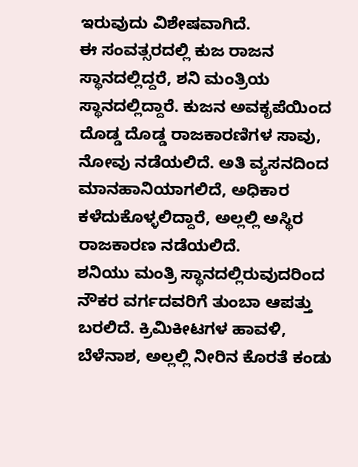ಇರುವುದು ವಿಶೇಷವಾಗಿದೆ.
ಈ ಸಂವತ್ಸರದಲ್ಲಿ ಕುಜ ರಾಜನ ಸ್ಥಾನದಲ್ಲಿದ್ದರೆ, ಶನಿ ಮಂತ್ರಿಯ ಸ್ಥಾನದಲ್ಲಿದ್ದಾರೆ. ಕುಜನ ಅವಕೃಪೆಯಿಂದ ದೊಡ್ಡ ದೊಡ್ಡ ರಾಜಕಾರಣಿಗಳ ಸಾವು, ನೋವು ನಡೆಯಲಿದೆ. ಅತಿ ವ್ಯಸನದಿಂದ ಮಾನಹಾನಿಯಾಗಲಿದೆ, ಅಧಿಕಾರ ಕಳೆದುಕೊಳ್ಳಲಿದ್ದಾರೆ, ಅಲ್ಲಲ್ಲಿ ಅಸ್ಥಿರ ರಾಜಕಾರಣ ನಡೆಯಲಿದೆ.
ಶನಿಯು ಮಂತ್ರಿ ಸ್ಥಾನದಲ್ಲಿರುವುದರಿಂದ ನೌಕರ ವರ್ಗದವರಿಗೆ ತುಂಬಾ ಆಪತ್ತು ಬರಲಿದೆ. ಕ್ರಿಮಿಕೀಟಗಳ ಹಾವಳಿ, ಬೆಳೆನಾಶ, ಅಲ್ಲಲ್ಲಿ ನೀರಿನ ಕೊರತೆ ಕಂಡು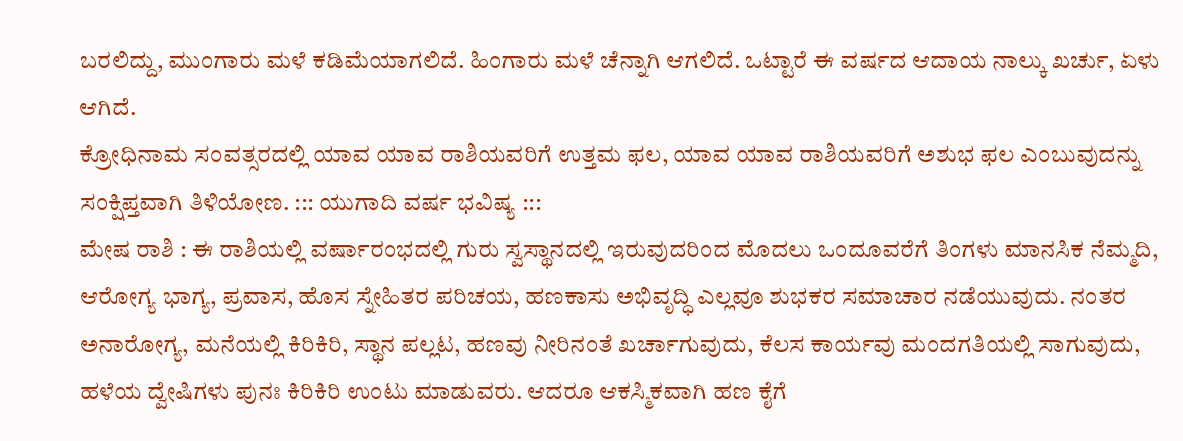ಬರಲಿದ್ದು, ಮುಂಗಾರು ಮಳೆ ಕಡಿಮೆಯಾಗಲಿದೆ. ಹಿಂಗಾರು ಮಳೆ ಚೆನ್ನಾಗಿ ಆಗಲಿದೆ. ಒಟ್ಟಾರೆ ಈ ವರ್ಷದ ಆದಾಯ ನಾಲ್ಕು ಖರ್ಚು, ಏಳು ಆಗಿದೆ.
ಕ್ರೋಧಿನಾಮ ಸಂವತ್ಸರದಲ್ಲಿ ಯಾವ ಯಾವ ರಾಶಿಯವರಿಗೆ ಉತ್ತಮ ಫಲ, ಯಾವ ಯಾವ ರಾಶಿಯವರಿಗೆ ಅಶುಭ ಫಲ ಎಂಬುವುದನ್ನು ಸಂಕ್ಷಿಪ್ತವಾಗಿ ತಿಳಿಯೋಣ. ::: ಯುಗಾದಿ ವರ್ಷ ಭವಿಷ್ಯ :::
ಮೇಷ ರಾಶಿ : ಈ ರಾಶಿಯಲ್ಲಿ ವರ್ಷಾರಂಭದಲ್ಲಿ ಗುರು ಸ್ವಸ್ಥಾನದಲ್ಲಿ ಇರುವುದರಿಂದ ಮೊದಲು ಒಂದೂವರೆಗೆ ತಿಂಗಳು ಮಾನಸಿಕ ನೆಮ್ಮದಿ, ಆರೋಗ್ಯ ಭಾಗ್ಯ, ಪ್ರವಾಸ, ಹೊಸ ಸ್ನೇಹಿತರ ಪರಿಚಯ, ಹಣಕಾಸು ಅಭಿವೃದ್ಧಿ ಎಲ್ಲವೂ ಶುಭಕರ ಸಮಾಚಾರ ನಡೆಯುವುದು. ನಂತರ ಅನಾರೋಗ್ಯ, ಮನೆಯಲ್ಲಿ ಕಿರಿಕಿರಿ, ಸ್ಥಾನ ಪಲ್ಲಟ, ಹಣವು ನೀರಿನಂತೆ ಖರ್ಚಾಗುವುದು, ಕೆಲಸ ಕಾರ್ಯವು ಮಂದಗತಿಯಲ್ಲಿ ಸಾಗುವುದು, ಹಳೆಯ ದ್ವೇಷಿಗಳು ಪುನಃ ಕಿರಿಕಿರಿ ಉಂಟು ಮಾಡುವರು. ಆದರೂ ಆಕಸ್ಮಿಕವಾಗಿ ಹಣ ಕೈಗೆ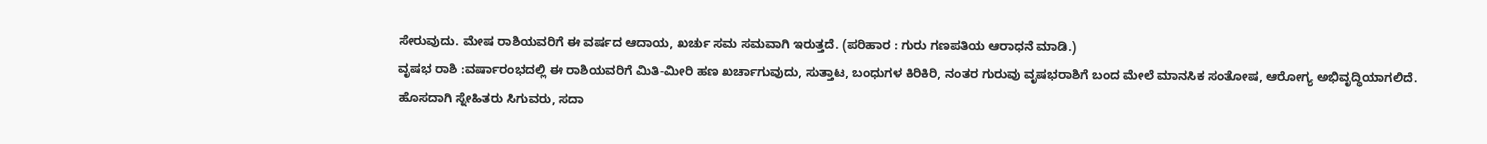ಸೇರುವುದು. ಮೇಷ ರಾಶಿಯವರಿಗೆ ಈ ವರ್ಷದ ಆದಾಯ, ಖರ್ಚು ಸಮ ಸಮವಾಗಿ ಇರುತ್ತದೆ. (ಪರಿಹಾರ : ಗುರು ಗಣಪತಿಯ ಆರಾಧನೆ ಮಾಡಿ.)
ವೃಷಭ ರಾಶಿ :ವರ್ಷಾರಂಭದಲ್ಲಿ ಈ ರಾಶಿಯವರಿಗೆ ಮಿತಿ-ಮೀರಿ ಹಣ ಖರ್ಚಾಗುವುದು, ಸುತ್ತಾಟ, ಬಂಧುಗಳ ಕಿರಿಕಿರಿ, ನಂತರ ಗುರುವು ವೃಷಭರಾಶಿಗೆ ಬಂದ ಮೇಲೆ ಮಾನಸಿಕ ಸಂತೋಷ, ಆರೋಗ್ಯ ಅಭಿವೃದ್ಧಿಯಾಗಲಿದೆ. ಹೊಸದಾಗಿ ಸ್ನೇಹಿತರು ಸಿಗುವರು, ಸದಾ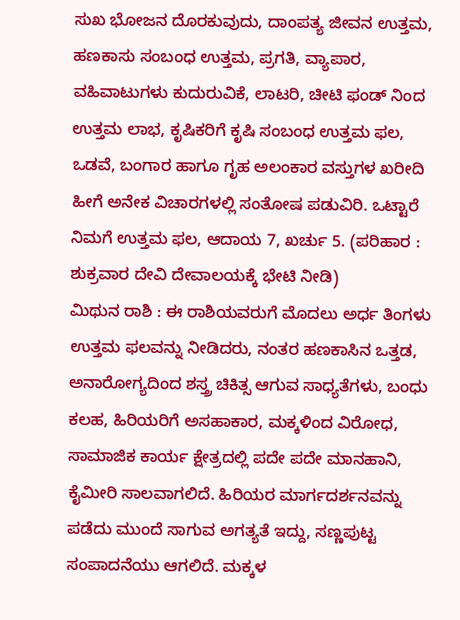ಸುಖ ಭೋಜನ ದೊರಕುವುದು, ದಾಂಪತ್ಯ ಜೀವನ ಉತ್ತಮ, ಹಣಕಾಸು ಸಂಬಂಧ ಉತ್ತಮ, ಪ್ರಗತಿ, ವ್ಯಾಪಾರ, ವಹಿವಾಟುಗಳು ಕುದುರುವಿಕೆ, ಲಾಟರಿ, ಚೀಟಿ ಫಂಡ್ ನಿಂದ ಉತ್ತಮ ಲಾಭ, ಕೃಷಿಕರಿಗೆ ಕೃಷಿ ಸಂಬಂಧ ಉತ್ತಮ ಫಲ, ಒಡವೆ, ಬಂಗಾರ ಹಾಗೂ ಗೃಹ ಅಲಂಕಾರ ವಸ್ತುಗಳ ಖರೀದಿ ಹೀಗೆ ಅನೇಕ ವಿಚಾರಗಳಲ್ಲಿ ಸಂತೋಷ ಪಡುವಿರಿ. ಒಟ್ಟಾರೆ ನಿಮಗೆ ಉತ್ತಮ ಫಲ, ಆದಾಯ 7, ಖರ್ಚು 5. (ಪರಿಹಾರ : ಶುಕ್ರವಾರ ದೇವಿ ದೇವಾಲಯಕ್ಕೆ ಭೇಟಿ ನೀಡಿ)
ಮಿಥುನ ರಾಶಿ : ಈ ರಾಶಿಯವರುಗೆ ಮೊದಲು ಅರ್ಧ ತಿಂಗಳು ಉತ್ತಮ ಫಲವನ್ನು ನೀಡಿದರು, ನಂತರ ಹಣಕಾಸಿನ ಒತ್ತಡ, ಅನಾರೋಗ್ಯದಿಂದ ಶಸ್ತ್ರ ಚಿಕಿತ್ಸ ಆಗುವ ಸಾಧ್ಯತೆಗಳು, ಬಂಧು ಕಲಹ, ಹಿರಿಯರಿಗೆ ಅಸಹಾಕಾರ, ಮಕ್ಕಳಿಂದ ವಿರೋಧ, ಸಾಮಾಜಿಕ ಕಾರ್ಯ ಕ್ಷೇತ್ರದಲ್ಲಿ ಪದೇ ಪದೇ ಮಾನಹಾನಿ, ಕೈಮೀರಿ ಸಾಲವಾಗಲಿದೆ. ಹಿರಿಯರ ಮಾರ್ಗದರ್ಶನವನ್ನು ಪಡೆದು ಮುಂದೆ ಸಾಗುವ ಅಗತ್ಯತೆ ಇದ್ದು, ಸಣ್ಣಪುಟ್ಟ ಸಂಪಾದನೆಯು ಆಗಲಿದೆ. ಮಕ್ಕಳ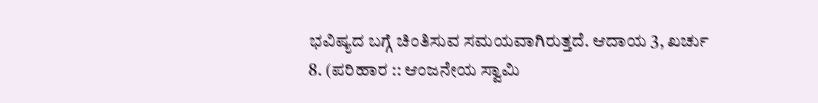ಭವಿಷ್ಯದ ಬಗ್ಗೆ ಚಿಂತಿಸುವ ಸಮಯವಾಗಿರುತ್ತದೆ. ಆದಾಯ 3, ಖರ್ಚು 8. (ಪರಿಹಾರ :: ಆಂಜನೇಯ ಸ್ವಾಮಿ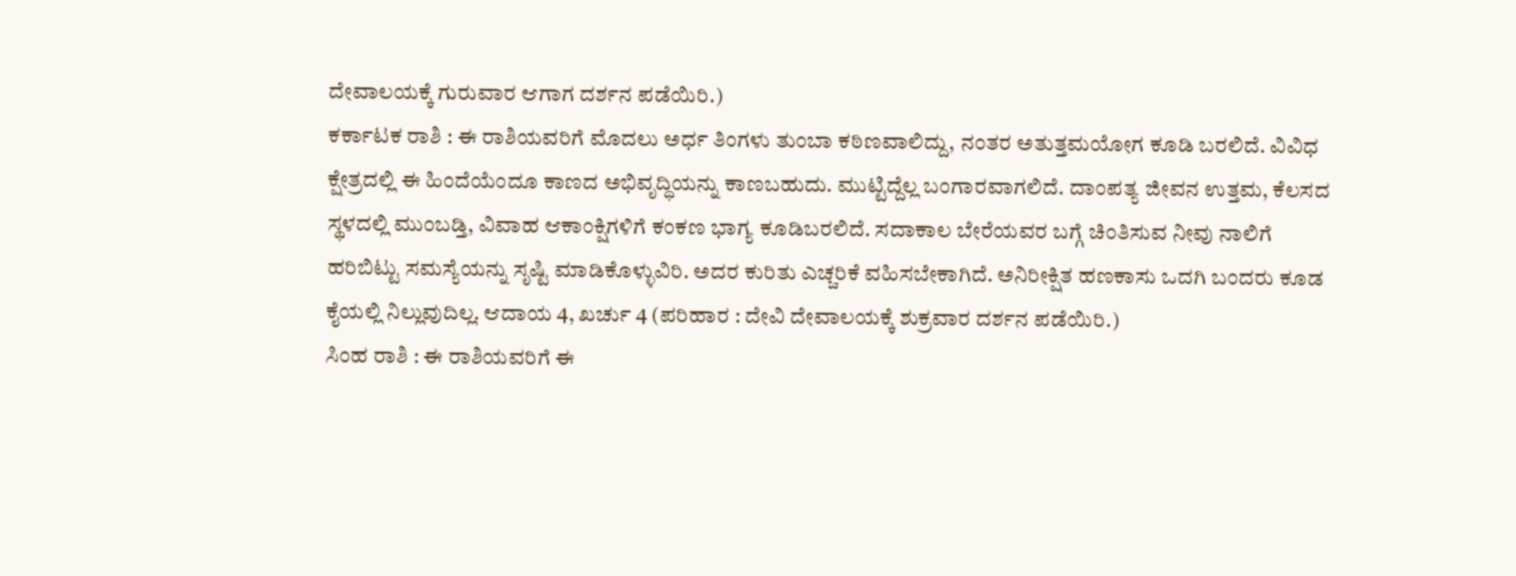ದೇವಾಲಯಕ್ಕೆ ಗುರುವಾರ ಆಗಾಗ ದರ್ಶನ ಪಡೆಯಿರಿ.)
ಕರ್ಕಾಟಕ ರಾಶಿ : ಈ ರಾಶಿಯವರಿಗೆ ಮೊದಲು ಅರ್ಧ ತಿಂಗಳು ತುಂಬಾ ಕಠಿಣವಾಲಿದ್ದು, ನಂತರ ಅತುತ್ತಮಯೋಗ ಕೂಡಿ ಬರಲಿದೆ. ವಿವಿಧ ಕ್ಷೇತ್ರದಲ್ಲಿ ಈ ಹಿಂದೆಯೆಂದೂ ಕಾಣದ ಅಭಿವೃದ್ಧಿಯನ್ನು ಕಾಣಬಹುದು. ಮುಟ್ಟಿದ್ದೆಲ್ಲ ಬಂಗಾರವಾಗಲಿದೆ. ದಾಂಪತ್ಯ ಜೀವನ ಉತ್ತಮ, ಕೆಲಸದ ಸ್ಥಳದಲ್ಲಿ ಮುಂಬಡ್ತಿ, ವಿವಾಹ ಆಕಾಂಕ್ಷಿಗಳಿಗೆ ಕಂಕಣ ಭಾಗ್ಯ ಕೂಡಿಬರಲಿದೆ. ಸದಾಕಾಲ ಬೇರೆಯವರ ಬಗ್ಗೆ ಚಿಂತಿಸುವ ನೀವು ನಾಲಿಗೆ ಹರಿಬಿಟ್ಟು ಸಮಸ್ಯೆಯನ್ನು ಸೃಷ್ಟಿ ಮಾಡಿಕೊಳ್ಳುವಿರಿ. ಅದರ ಕುರಿತು ಎಚ್ಚರಿಕೆ ವಹಿಸಬೇಕಾಗಿದೆ. ಅನಿರೀಕ್ಷಿತ ಹಣಕಾಸು ಒದಗಿ ಬಂದರು ಕೂಡ ಕೈಯಲ್ಲಿ ನಿಲ್ಲುವುದಿಲ್ಲ. ಆದಾಯ 4, ಖರ್ಚು 4 (ಪರಿಹಾರ : ದೇವಿ ದೇವಾಲಯಕ್ಕೆ ಶುಕ್ರವಾರ ದರ್ಶನ ಪಡೆಯಿರಿ.)
ಸಿಂಹ ರಾಶಿ : ಈ ರಾಶಿಯವರಿಗೆ ಈ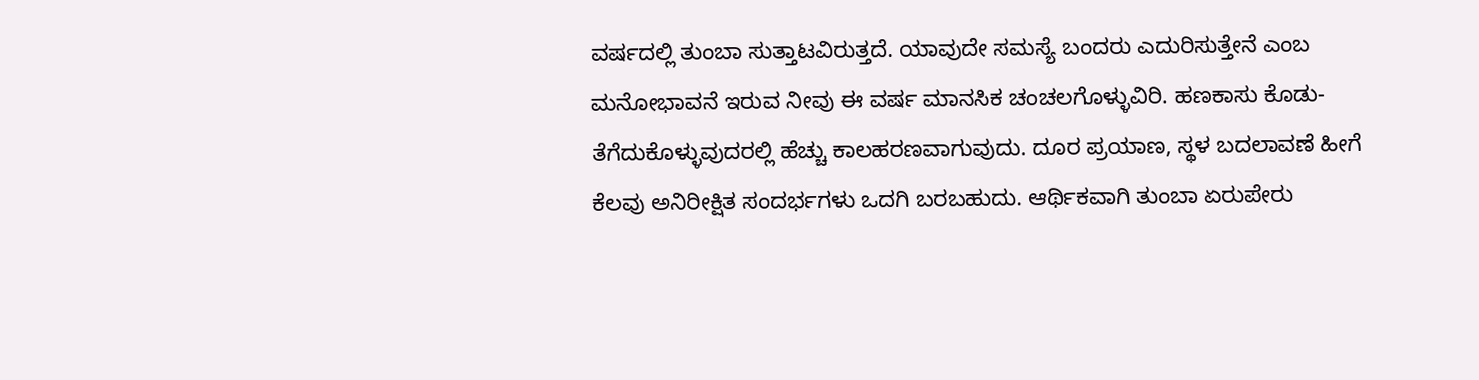ವರ್ಷದಲ್ಲಿ ತುಂಬಾ ಸುತ್ತಾಟವಿರುತ್ತದೆ. ಯಾವುದೇ ಸಮಸ್ಯೆ ಬಂದರು ಎದುರಿಸುತ್ತೇನೆ ಎಂಬ ಮನೋಭಾವನೆ ಇರುವ ನೀವು ಈ ವರ್ಷ ಮಾನಸಿಕ ಚಂಚಲಗೊಳ್ಳುವಿರಿ. ಹಣಕಾಸು ಕೊಡು-ತೆಗೆದುಕೊಳ್ಳುವುದರಲ್ಲಿ ಹೆಚ್ಚು ಕಾಲಹರಣವಾಗುವುದು. ದೂರ ಪ್ರಯಾಣ, ಸ್ಥಳ ಬದಲಾವಣೆ ಹೀಗೆ ಕೆಲವು ಅನಿರೀಕ್ಷಿತ ಸಂದರ್ಭಗಳು ಒದಗಿ ಬರಬಹುದು. ಆರ್ಥಿಕವಾಗಿ ತುಂಬಾ ಏರುಪೇರು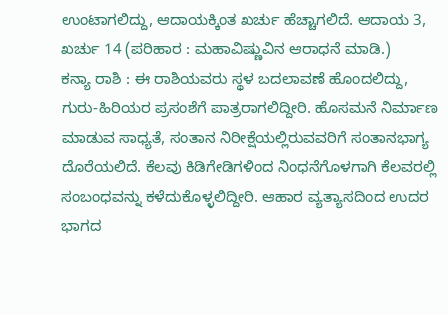ಉಂಟಾಗಲಿದ್ದು, ಆದಾಯಕ್ಕಿಂತ ಖರ್ಚು ಹೆಚ್ಚಾಗಲಿದೆ. ಆದಾಯ 3, ಖರ್ಚು 14 (ಪರಿಹಾರ : ಮಹಾವಿಷ್ಣುವಿನ ಆರಾಧನೆ ಮಾಡಿ.)
ಕನ್ಯಾ ರಾಶಿ : ಈ ರಾಶಿಯವರು ಸ್ಥಳ ಬದಲಾವಣೆ ಹೊಂದಲಿದ್ದು, ಗುರು-ಹಿರಿಯರ ಪ್ರಸಂಶೆಗೆ ಪಾತ್ರರಾಗಲಿದ್ದೀರಿ. ಹೊಸಮನೆ ನಿರ್ಮಾಣ ಮಾಡುವ ಸಾಧ್ಯತೆ, ಸಂತಾನ ನಿರೀಕ್ಷೆಯಲ್ಲಿರುವವರಿಗೆ ಸಂತಾನಭಾಗ್ಯ ದೊರೆಯಲಿದೆ. ಕೆಲವು ಕಿಡಿಗೇಡಿಗಳಿಂದ ನಿಂಧನೆಗೊಳಗಾಗಿ ಕೆಲವರಲ್ಲಿ ಸಂಬಂಧವನ್ನು ಕಳೆದುಕೊಳ್ಳಲಿದ್ದೀರಿ. ಆಹಾರ ವ್ಯತ್ಯಾಸದಿಂದ ಉದರ ಭಾಗದ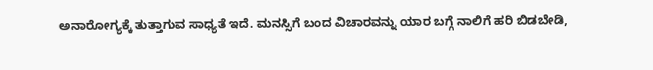ಅನಾರೋಗ್ಯಕ್ಕೆ ತುತ್ತಾಗುವ ಸಾಧ್ಯತೆ ಇದೆ. ಮನಸ್ಸಿಗೆ ಬಂದ ವಿಚಾರವನ್ನು ಯಾರ ಬಗ್ಗೆ ನಾಲಿಗೆ ಹರಿ ಬಿಡಬೇಡಿ,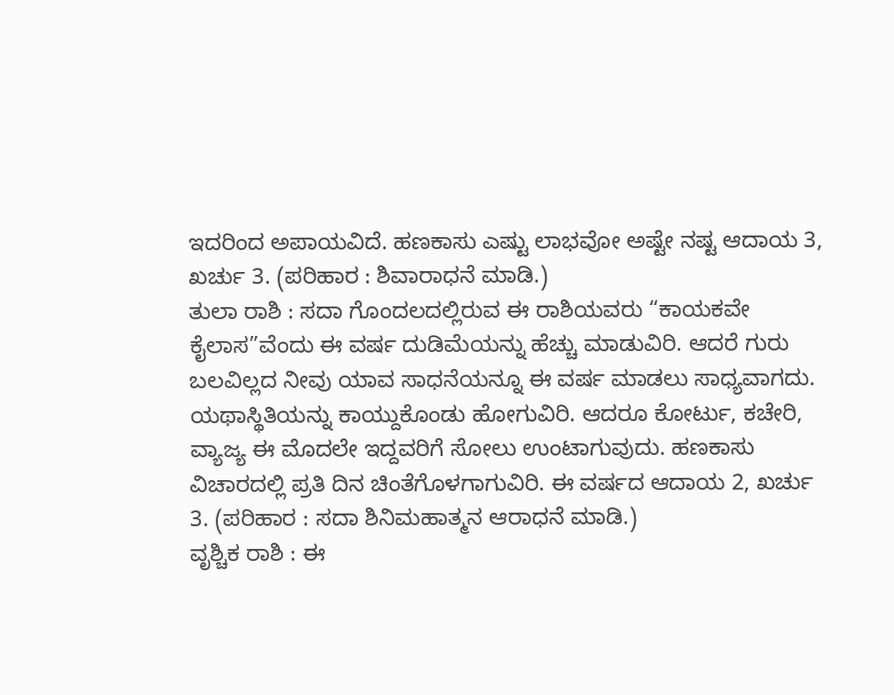ಇದರಿಂದ ಅಪಾಯವಿದೆ. ಹಣಕಾಸು ಎಷ್ಟು ಲಾಭವೋ ಅಷ್ಟೇ ನಷ್ಟ ಆದಾಯ 3, ಖರ್ಚು 3. (ಪರಿಹಾರ : ಶಿವಾರಾಧನೆ ಮಾಡಿ.)
ತುಲಾ ರಾಶಿ : ಸದಾ ಗೊಂದಲದಲ್ಲಿರುವ ಈ ರಾಶಿಯವರು “ಕಾಯಕವೇ ಕೈಲಾಸ”ವೆಂದು ಈ ವರ್ಷ ದುಡಿಮೆಯನ್ನು ಹೆಚ್ಚು ಮಾಡುವಿರಿ. ಆದರೆ ಗುರು ಬಲವಿಲ್ಲದ ನೀವು ಯಾವ ಸಾಧನೆಯನ್ನೂ ಈ ವರ್ಷ ಮಾಡಲು ಸಾಧ್ಯವಾಗದು. ಯಥಾಸ್ಥಿತಿಯನ್ನು ಕಾಯ್ದುಕೊಂಡು ಹೋಗುವಿರಿ. ಆದರೂ ಕೋರ್ಟು, ಕಚೇರಿ, ವ್ಯಾಜ್ಯ ಈ ಮೊದಲೇ ಇದ್ದವರಿಗೆ ಸೋಲು ಉಂಟಾಗುವುದು. ಹಣಕಾಸು ವಿಚಾರದಲ್ಲಿ ಪ್ರತಿ ದಿನ ಚಿಂತೆಗೊಳಗಾಗುವಿರಿ. ಈ ವರ್ಷದ ಆದಾಯ 2, ಖರ್ಚು 3. (ಪರಿಹಾರ : ಸದಾ ಶಿನಿಮಹಾತ್ಮನ ಆರಾಧನೆ ಮಾಡಿ.)
ವೃಶ್ಚಿಕ ರಾಶಿ : ಈ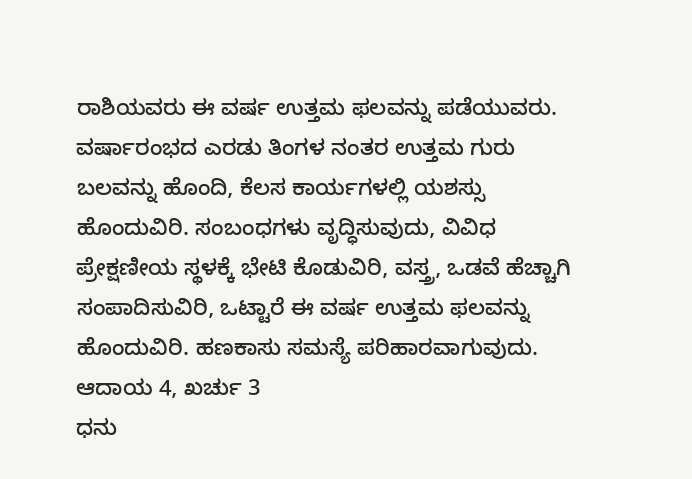ರಾಶಿಯವರು ಈ ವರ್ಷ ಉತ್ತಮ ಫಲವನ್ನು ಪಡೆಯುವರು. ವರ್ಷಾರಂಭದ ಎರಡು ತಿಂಗಳ ನಂತರ ಉತ್ತಮ ಗುರು ಬಲವನ್ನು ಹೊಂದಿ, ಕೆಲಸ ಕಾರ್ಯಗಳಲ್ಲಿ ಯಶಸ್ಸು ಹೊಂದುವಿರಿ. ಸಂಬಂಧಗಳು ವೃದ್ಧಿಸುವುದು, ವಿವಿಧ ಪ್ರೇಕ್ಷಣೀಯ ಸ್ಥಳಕ್ಕೆ ಭೇಟಿ ಕೊಡುವಿರಿ, ವಸ್ತ್ರ, ಒಡವೆ ಹೆಚ್ಚಾಗಿ ಸಂಪಾದಿಸುವಿರಿ, ಒಟ್ಟಾರೆ ಈ ವರ್ಷ ಉತ್ತಮ ಫಲವನ್ನು ಹೊಂದುವಿರಿ. ಹಣಕಾಸು ಸಮಸ್ಯೆ ಪರಿಹಾರವಾಗುವುದು. ಆದಾಯ 4, ಖರ್ಚು 3
ಧನು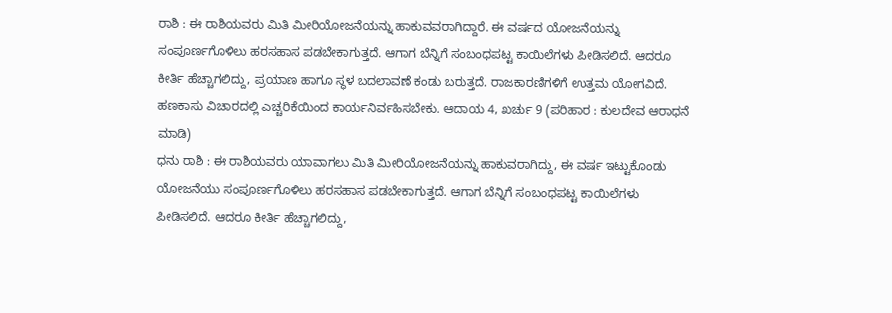ರಾಶಿ : ಈ ರಾಶಿಯವರು ಮಿತಿ ಮೀರಿಯೋಜನೆಯನ್ನು ಹಾಕುವವರಾಗಿದ್ದಾರೆ. ಈ ವರ್ಷದ ಯೋಜನೆಯನ್ನು ಸಂಪೂರ್ಣಗೊಳಿಲು ಹರಸಹಾಸ ಪಡಬೇಕಾಗುತ್ತದೆ. ಆಗಾಗ ಬೆನ್ನಿಗೆ ಸಂಬಂಧಪಟ್ಟ ಕಾಯಿಲೆಗಳು ಪೀಡಿಸಲಿದೆ. ಆದರೂ ಕೀರ್ತಿ ಹೆಚ್ಚಾಗಲಿದ್ದು, ಪ್ರಯಾಣ ಹಾಗೂ ಸ್ಥಳ ಬದಲಾವಣೆ ಕಂಡು ಬರುತ್ತದೆ. ರಾಜಕಾರಣಿಗಳಿಗೆ ಉತ್ತಮ ಯೋಗವಿದೆ. ಹಣಕಾಸು ವಿಚಾರದಲ್ಲಿ ಎಚ್ಚರಿಕೆಯಿಂದ ಕಾರ್ಯನಿರ್ವಹಿಸಬೇಕು. ಆದಾಯ 4, ಖರ್ಚು 9 (ಪರಿಹಾರ : ಕುಲದೇವ ಆರಾಧನೆ ಮಾಡಿ)
ಧನು ರಾಶಿ : ಈ ರಾಶಿಯವರು ಯಾವಾಗಲು ಮಿತಿ ಮೀರಿಯೋಜನೆಯನ್ನು ಹಾಕುವರಾಗಿದ್ದು, ಈ ವರ್ಷ ಇಟ್ಟುಕೊಂಡು ಯೋಜನೆಯು ಸಂಪೂರ್ಣಗೊಳಿಲು ಹರಸಹಾಸ ಪಡಬೇಕಾಗುತ್ತದೆ. ಆಗಾಗ ಬೆನ್ನಿಗೆ ಸಂಬಂಧಪಟ್ಟ ಕಾಯಿಲೆಗಳು ಪೀಡಿಸಲಿದೆ. ಆದರೂ ಕೀರ್ತಿ ಹೆಚ್ಚಾಗಲಿದ್ದು,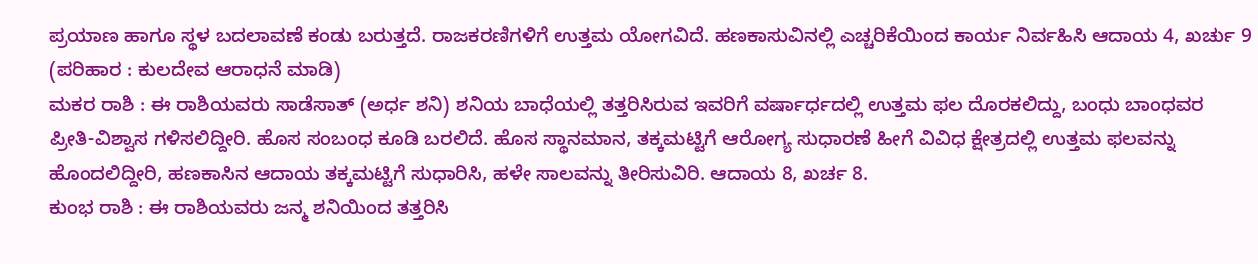ಪ್ರಯಾಣ ಹಾಗೂ ಸ್ಥಳ ಬದಲಾವಣೆ ಕಂಡು ಬರುತ್ತದೆ. ರಾಜಕರಣಿಗಳಿಗೆ ಉತ್ತಮ ಯೋಗವಿದೆ. ಹಣಕಾಸುವಿನಲ್ಲಿ ಎಚ್ಚರಿಕೆಯಿಂದ ಕಾರ್ಯ ನಿರ್ವಹಿಸಿ ಆದಾಯ 4, ಖರ್ಚು 9 (ಪರಿಹಾರ : ಕುಲದೇವ ಆರಾಧನೆ ಮಾಡಿ)
ಮಕರ ರಾಶಿ : ಈ ರಾಶಿಯವರು ಸಾಡೆಸಾತ್ (ಅರ್ಧ ಶನಿ) ಶನಿಯ ಬಾಧೆಯಲ್ಲಿ ತತ್ತರಿಸಿರುವ ಇವರಿಗೆ ವರ್ಷಾರ್ಧದಲ್ಲಿ ಉತ್ತಮ ಫಲ ದೊರಕಲಿದ್ದು, ಬಂಧು ಬಾಂಧವರ ಪ್ರೀತಿ-ವಿಶ್ವಾಸ ಗಳಿಸಲಿದ್ದೀರಿ. ಹೊಸ ಸಂಬಂಧ ಕೂಡಿ ಬರಲಿದೆ. ಹೊಸ ಸ್ಥಾನಮಾನ, ತಕ್ಕಮಟ್ಟಿಗೆ ಆರೋಗ್ಯ ಸುಧಾರಣೆ ಹೀಗೆ ವಿವಿಧ ಕ್ಷೇತ್ರದಲ್ಲಿ ಉತ್ತಮ ಫಲವನ್ನು ಹೊಂದಲಿದ್ದೀರಿ, ಹಣಕಾಸಿನ ಆದಾಯ ತಕ್ಕಮಟ್ಟಿಗೆ ಸುಧಾರಿಸಿ, ಹಳೇ ಸಾಲವನ್ನು ತೀರಿಸುವಿರಿ. ಆದಾಯ 8, ಖರ್ಚ 8.
ಕುಂಭ ರಾಶಿ : ಈ ರಾಶಿಯವರು ಜನ್ಮ ಶನಿಯಿಂದ ತತ್ತರಿಸಿ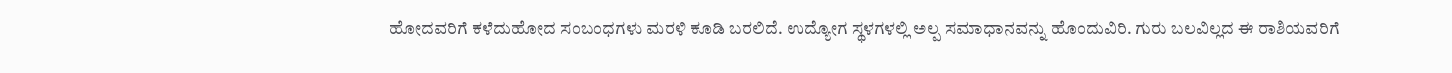ಹೋದವರಿಗೆ ಕಳೆದುಹೋದ ಸಂಬಂಧಗಳು ಮರಳಿ ಕೂಡಿ ಬರಲಿದೆ. ಉದ್ಯೋಗ ಸ್ಥಳಗಳಲ್ಲಿ ಅಲ್ಪ ಸಮಾಧಾನವನ್ನು ಹೊಂದುವಿರಿ. ಗುರು ಬಲವಿಲ್ಲದ ಈ ರಾಶಿಯವರಿಗೆ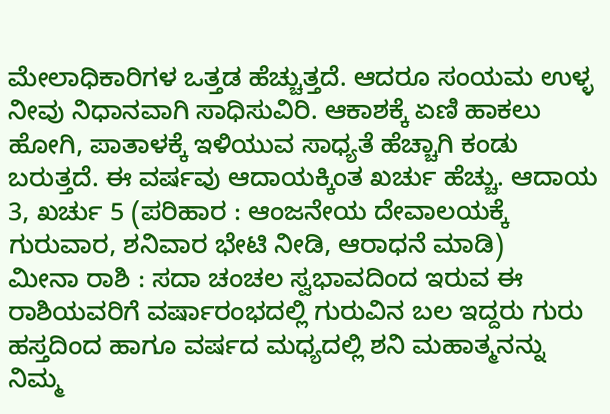ಮೇಲಾಧಿಕಾರಿಗಳ ಒತ್ತಡ ಹೆಚ್ಚುತ್ತದೆ. ಆದರೂ ಸಂಯಮ ಉಳ್ಳ ನೀವು ನಿಧಾನವಾಗಿ ಸಾಧಿಸುವಿರಿ. ಆಕಾಶಕ್ಕೆ ಏಣಿ ಹಾಕಲು ಹೋಗಿ, ಪಾತಾಳಕ್ಕೆ ಇಳಿಯುವ ಸಾಧ್ಯತೆ ಹೆಚ್ಚಾಗಿ ಕಂಡು ಬರುತ್ತದೆ. ಈ ವರ್ಷವು ಆದಾಯಕ್ಕಿಂತ ಖರ್ಚು ಹೆಚ್ಚು. ಆದಾಯ 3, ಖರ್ಚು 5 (ಪರಿಹಾರ : ಆಂಜನೇಯ ದೇವಾಲಯಕ್ಕೆ ಗುರುವಾರ, ಶನಿವಾರ ಭೇಟಿ ನೀಡಿ, ಆರಾಧನೆ ಮಾಡಿ)
ಮೀನಾ ರಾಶಿ : ಸದಾ ಚಂಚಲ ಸ್ವಭಾವದಿಂದ ಇರುವ ಈ ರಾಶಿಯವರಿಗೆ ವರ್ಷಾರಂಭದಲ್ಲಿ ಗುರುವಿನ ಬಲ ಇದ್ದರು ಗುರು ಹಸ್ತದಿಂದ ಹಾಗೂ ವರ್ಷದ ಮಧ್ಯದಲ್ಲಿ ಶನಿ ಮಹಾತ್ಮನನ್ನು ನಿಮ್ಮ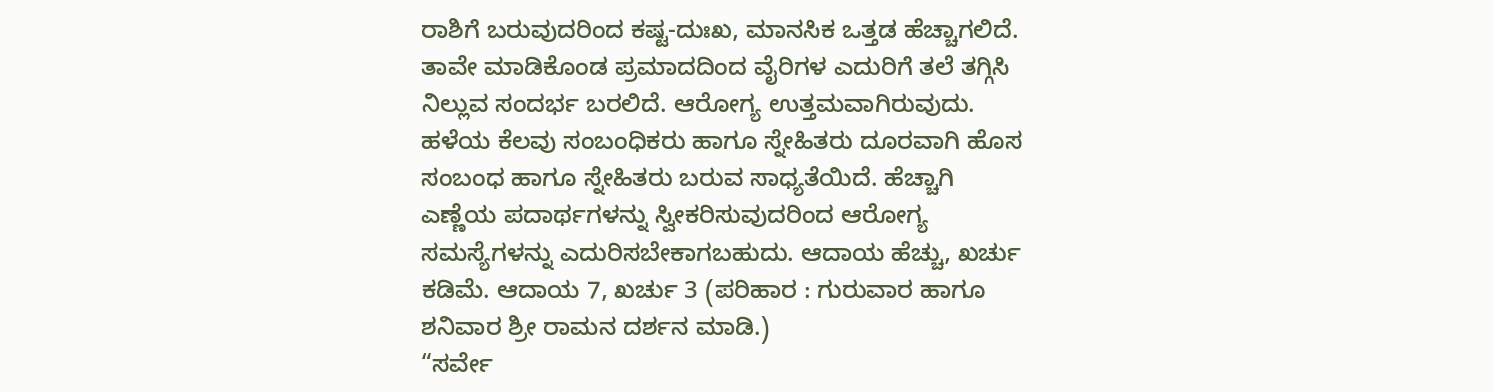ರಾಶಿಗೆ ಬರುವುದರಿಂದ ಕಷ್ಟ-ದುಃಖ, ಮಾನಸಿಕ ಒತ್ತಡ ಹೆಚ್ಚಾಗಲಿದೆ. ತಾವೇ ಮಾಡಿಕೊಂಡ ಪ್ರಮಾದದಿಂದ ವೈರಿಗಳ ಎದುರಿಗೆ ತಲೆ ತಗ್ಗಿಸಿ ನಿಲ್ಲುವ ಸಂದರ್ಭ ಬರಲಿದೆ. ಆರೋಗ್ಯ ಉತ್ತಮವಾಗಿರುವುದು. ಹಳೆಯ ಕೆಲವು ಸಂಬಂಧಿಕರು ಹಾಗೂ ಸ್ನೇಹಿತರು ದೂರವಾಗಿ ಹೊಸ ಸಂಬಂಧ ಹಾಗೂ ಸ್ನೇಹಿತರು ಬರುವ ಸಾಧ್ಯತೆಯಿದೆ. ಹೆಚ್ಚಾಗಿ ಎಣ್ಣೆಯ ಪದಾರ್ಥಗಳನ್ನು ಸ್ವೀಕರಿಸುವುದರಿಂದ ಆರೋಗ್ಯ ಸಮಸ್ಯೆಗಳನ್ನು ಎದುರಿಸಬೇಕಾಗಬಹುದು. ಆದಾಯ ಹೆಚ್ಚು, ಖರ್ಚು ಕಡಿಮೆ. ಆದಾಯ 7, ಖರ್ಚು 3 (ಪರಿಹಾರ : ಗುರುವಾರ ಹಾಗೂ ಶನಿವಾರ ಶ್ರೀ ರಾಮನ ದರ್ಶನ ಮಾಡಿ.)
“ಸರ್ವೇ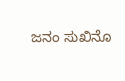ಜನಂ ಸುಖಿನೊ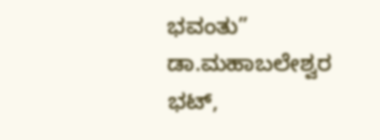ಭವಂತು”
ಡಾ.ಮಹಾಬಲೇಶ್ವರ ಭಟ್,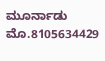ಮೂರ್ನಾಡು
ಮೊ.8105634429